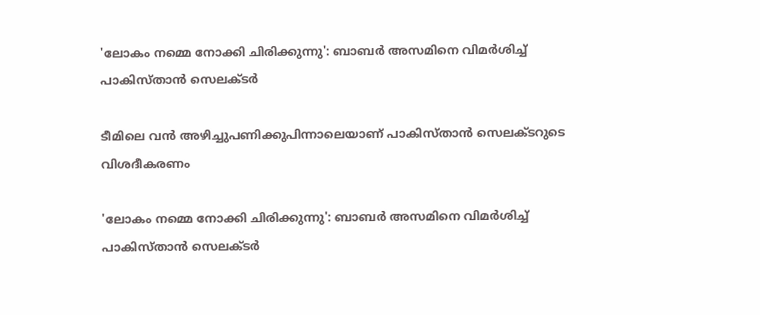'ലോകം നമ്മെ നോക്കി ചിരിക്കുന്നു': ബാബര്‍ അസമിനെ വിമര്‍ശിച്ച് പാകിസ്താന്‍ സെലക്ടര്‍

ടീമിലെ വന്‍ അഴിച്ചുപണിക്കുപിന്നാലെയാണ് പാകിസ്താന്‍ സെലക്ടറുടെ വിശദീകരണം

'ലോകം നമ്മെ നോക്കി ചിരിക്കുന്നു': ബാബര്‍ അസമിനെ വിമര്‍ശിച്ച് പാകിസ്താന്‍ സെലക്ടര്‍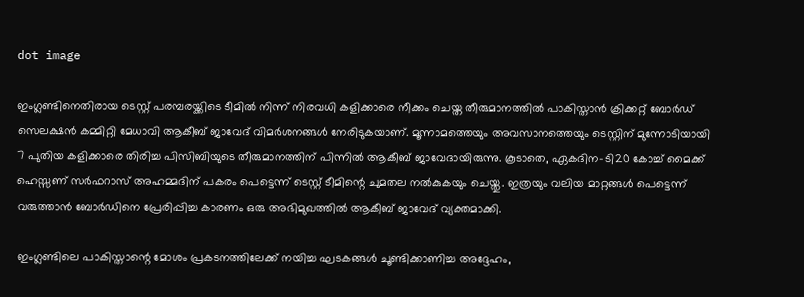dot image

ഇംഗ്ലണ്ടിനെതിരായ ടെസ്റ്റ് പരമ്പരയ്ക്കിടെ ടീമില്‍ നിന്ന് നിരവധി കളിക്കാരെ നീക്കം ചെയ്ത തീരുമാനത്തില്‍ പാകിസ്താന്‍ ക്രിക്കറ്റ് ബോര്‍ഡ് സെലക്ഷന്‍ കമ്മിറ്റി മേധാവി ആകീബ് ജാവേദ് വിമര്‍ശനങ്ങള്‍ നേരിടുകയാണ്. മൂന്നാമത്തെയും അവസാനത്തെയും ടെസ്റ്റിന് മുന്നോടിയായി 7 പുതിയ കളിക്കാരെ തിരിച്ച പിസിബിയുടെ തീരുമാനത്തിന് പിന്നില്‍ ആകീബ് ജാവേദായിരുന്നു. കൂടാതെ, ഏകദിന-ടി20 കോച്ച് മൈക്ക് ഹെസ്സണ് സര്‍ഫറാസ് അഹമ്മദിന് പകരം പെട്ടെന്ന് ടെസ്റ്റ് ടീമിന്റെ ചുമതല നല്‍കുകയും ചെയ്തു. ഇത്രയും വലിയ മാറ്റങ്ങള്‍ പെട്ടെന്ന് വരുത്താന്‍ ബോര്‍ഡിനെ പ്രേരിപ്പിച്ച കാരണം ഒരു അഭിമുഖത്തില്‍ ആകീബ് ജാവേദ് വ്യക്തമാക്കി.

ഇംഗ്ലണ്ടിലെ പാകിസ്താന്റെ മോശം പ്രകടനത്തിലേക്ക് നയിച്ച ഘടകങ്ങള്‍ ചൂണ്ടിക്കാണിച്ച അദ്ദേഹം,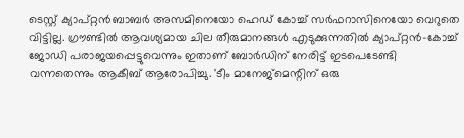ടെസ്റ്റ് ക്യാപ്റ്റന്‍ ബാബര്‍ അസമിനെയോ ഹെഡ് കോച്ച് സര്‍ഫറാസിനെയോ വെറുതെ വിട്ടില്ല. ഗ്രൗണ്ടില്‍ ആവശ്യമായ ചില തീരുമാനങ്ങള്‍ എടുക്കുന്നതില്‍ ക്യാപ്റ്റന്‍-കോച്ച് ജോഡി പരാജയപ്പെട്ടുവെന്നും ഇതാണ് ബോര്‍ഡിന് നേരിട്ട് ഇടപെടേണ്ടി വന്നതെന്നും ആകീബ് ആരോപിച്ചു. 'ടീം മാനേജ്മെന്റിന് ഒരു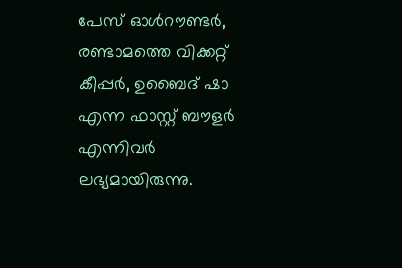പേസ് ഓള്‍റൗണ്ടര്‍, രണ്ടാമത്തെ വിക്കറ്റ് കീപ്പര്‍, ഉബൈദ് ഷാ എന്ന ഫാസ്റ്റ് ബൗളര്‍ എന്നിവര്‍ ലഭ്യമായിരുന്നു.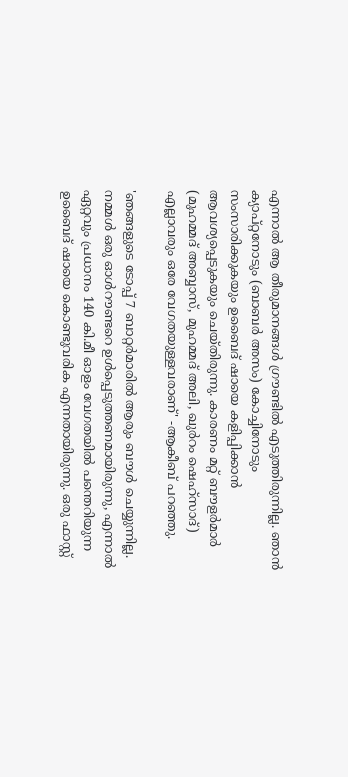എന്നാല്‍ ആ തീരുമാനങ്ങള്‍ ഗ്രൗണ്ടില്‍ എടുത്തിരുന്നില്ല. ഞാന്‍ ക്യാപ്റ്റനോടും (ബാബര്‍ അസം) കോച്ചിനോടും സംസാരിക്കുകയും ഉബൈദ് ഷായെ കളിപ്പിക്കാന്‍ ആവശ്യപ്പെടുകയും ചെയ്തിരുന്നു. കാരണം മറ്റ് ബൗളര്‍മാര്‍ (മുഹമ്മദ് അബ്ബാസ്, മുഹമ്മദ് അലി, ഖുര്‍റം ഷെഹ്‌സാദ്) എല്ലാവരും ഒരേ വേഗതയുള്ളവരാണ്' -ആകീബ് പറഞ്ഞു.

'ഞങ്ങളുടെ ടോപ്പ് 7 ബാറ്റര്‍മാരില്‍ ആരും ബൗള്‍ ചെയ്യുന്നില്ല. നമ്മള്‍ ഒരു ഓള്‍റൗണ്ടറെ ഉള്‍പ്പെടുത്തണമായിരുന്നു, എന്നാല്‍ ഏറ്റവും പ്രധാനം 140 കി.മീ ഓളം വേഗതയില്‍ പന്തെറിയുന്ന ഉബൈദ് ഷായെ കൊണ്ടുവരിക എന്നതായിരുന്നു. ഒരു ഫാസ്റ്റ്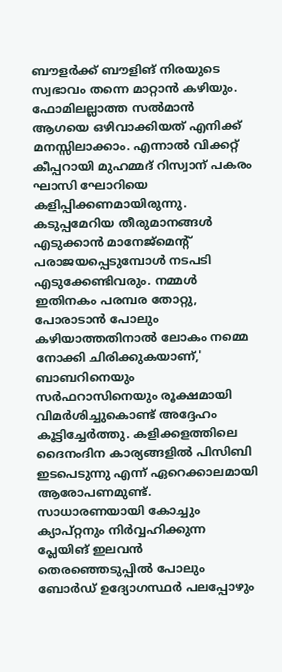ബൗളര്‍ക്ക് ബൗളിങ് നിരയുടെ സ്വഭാവം തന്നെ മാറ്റാന്‍ കഴിയും. ഫോമിലല്ലാത്ത സല്‍മാന്‍ ആഗയെ ഒഴിവാക്കിയത് എനിക്ക് മനസ്സിലാക്കാം. എന്നാല്‍ വിക്കറ്റ് കീപ്പറായി മുഹമ്മദ് റിസ്വാന് പകരം ഘാസി ഘോറിയെ കളിപ്പിക്കണമായിരുന്നു. കടുപ്പമേറിയ തീരുമാനങ്ങള്‍ എടുക്കാന്‍ മാനേജ്മെന്റ് പരാജയപ്പെടുമ്പോള്‍ നടപടി എടുക്കേണ്ടിവരും. നമ്മള്‍ ഇതിനകം പരമ്പര തോറ്റു, പോരാടാന്‍ പോലും കഴിയാത്തതിനാല്‍ ലോകം നമ്മെ നോക്കി ചിരിക്കുകയാണ്,' ബാബറിനെയും സര്‍ഫറാസിനെയും രൂക്ഷമായി വിമര്‍ശിച്ചുകൊണ്ട് അദ്ദേഹം കൂട്ടിച്ചേര്‍ത്തു. കളിക്കളത്തിലെ ദൈനംദിന കാര്യങ്ങളില്‍ പിസിബി ഇടപെടുന്നു എന്ന് ഏറെക്കാലമായി ആരോപണമുണ്ട്. സാധാരണയായി കോച്ചും ക്യാപ്റ്റനും നിര്‍വ്വഹിക്കുന്ന പ്ലേയിങ് ഇലവന്‍ തെരഞ്ഞെടുപ്പില്‍ പോലും ബോര്‍ഡ് ഉദ്യോഗസ്ഥര്‍ പലപ്പോഴും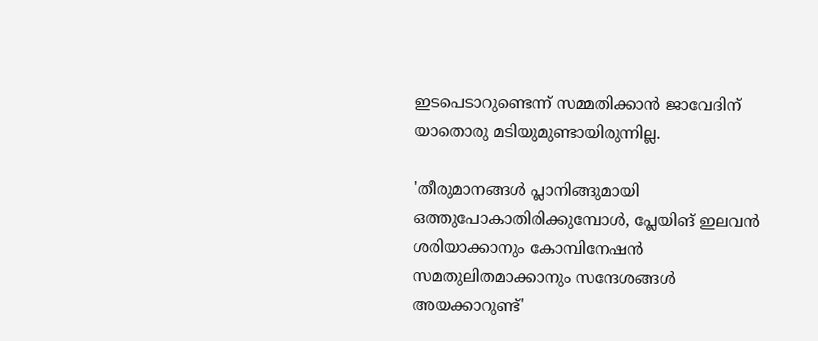ഇടപെടാറുണ്ടെന്ന് സമ്മതിക്കാന്‍ ജാവേദിന് യാതൊരു മടിയുമുണ്ടായിരുന്നില്ല.

'തീരുമാനങ്ങള്‍ പ്ലാനിങ്ങുമായി ഒത്തുപോകാതിരിക്കുമ്പോള്‍, പ്ലേയിങ് ഇലവന്‍ ശരിയാക്കാനും കോമ്പിനേഷന്‍ സമതുലിതമാക്കാനും സന്ദേശങ്ങള്‍ അയക്കാറുണ്ട്'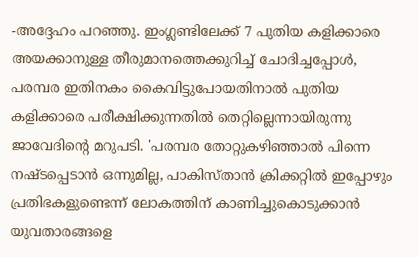-അദ്ദേഹം പറഞ്ഞു. ഇംഗ്ലണ്ടിലേക്ക് 7 പുതിയ കളിക്കാരെ അയക്കാനുള്ള തീരുമാനത്തെക്കുറിച്ച് ചോദിച്ചപ്പോള്‍, പരമ്പര ഇതിനകം കൈവിട്ടുപോയതിനാല്‍ പുതിയ കളിക്കാരെ പരീക്ഷിക്കുന്നതില്‍ തെറ്റില്ലെന്നായിരുന്നു ജാവേദിന്റെ മറുപടി. 'പരമ്പര തോറ്റുകഴിഞ്ഞാല്‍ പിന്നെ നഷ്ടപ്പെടാന്‍ ഒന്നുമില്ല, പാകിസ്താന്‍ ക്രിക്കറ്റില്‍ ഇപ്പോഴും പ്രതിഭകളുണ്ടെന്ന് ലോകത്തിന് കാണിച്ചുകൊടുക്കാന്‍ യുവതാരങ്ങളെ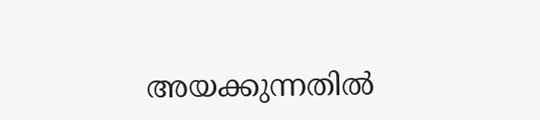അയക്കുന്നതില്‍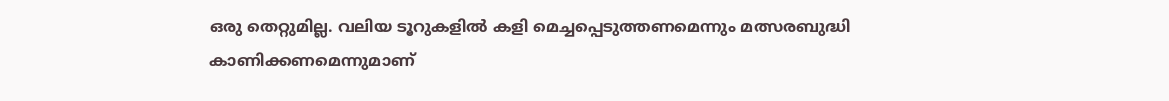ഒരു തെറ്റുമില്ല. വലിയ ടൂറുകളില്‍ കളി മെച്ചപ്പെടുത്തണമെന്നും മത്സരബുദ്ധി കാണിക്കണമെന്നുമാണ്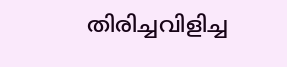തിരിച്ചവിളിച്ച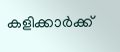കളിക്കാര്‍ക്ക്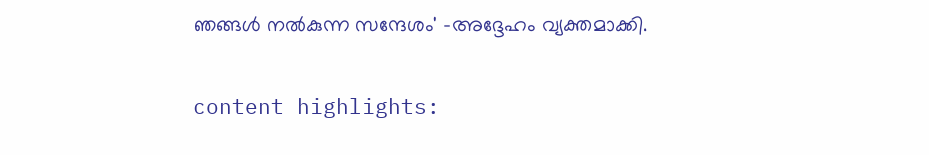ഞങ്ങള്‍ നല്‍കുന്ന സന്ദേശം' -അദ്ദേഹം വ്യക്തമാക്കി.

content highlights: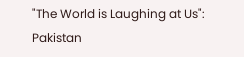"The World is Laughing at Us": Pakistan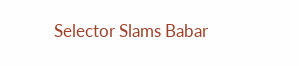Selector Slams Babar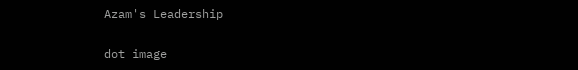Azam's Leadership

dot image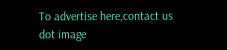To advertise here,contact us
dot image